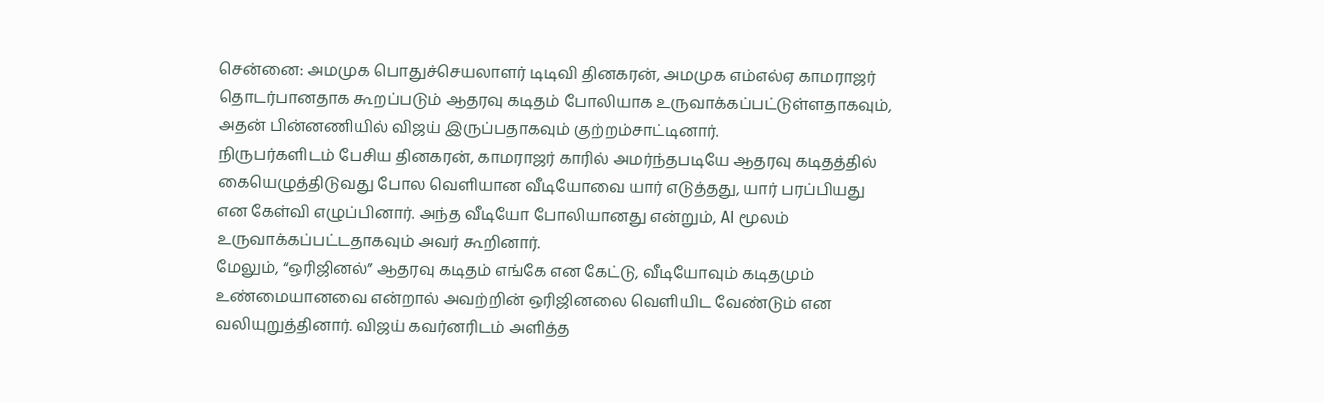சென்னை: அமமுக பொதுச்செயலாளர் டிடிவி தினகரன், அமமுக எம்எல்ஏ காமராஜர் தொடர்பானதாக கூறப்படும் ஆதரவு கடிதம் போலியாக உருவாக்கப்பட்டுள்ளதாகவும், அதன் பின்னணியில் விஜய் இருப்பதாகவும் குற்றம்சாட்டினார்.
நிருபர்களிடம் பேசிய தினகரன், காமராஜர் காரில் அமர்ந்தபடியே ஆதரவு கடிதத்தில் கையெழுத்திடுவது போல வெளியான வீடியோவை யார் எடுத்தது, யார் பரப்பியது என கேள்வி எழுப்பினார். அந்த வீடியோ போலியானது என்றும், AI மூலம் உருவாக்கப்பட்டதாகவும் அவர் கூறினார்.
மேலும், “ஒரிஜினல்” ஆதரவு கடிதம் எங்கே என கேட்டு, வீடியோவும் கடிதமும் உண்மையானவை என்றால் அவற்றின் ஒரிஜினலை வெளியிட வேண்டும் என வலியுறுத்தினார். விஜய் கவர்னரிடம் அளித்த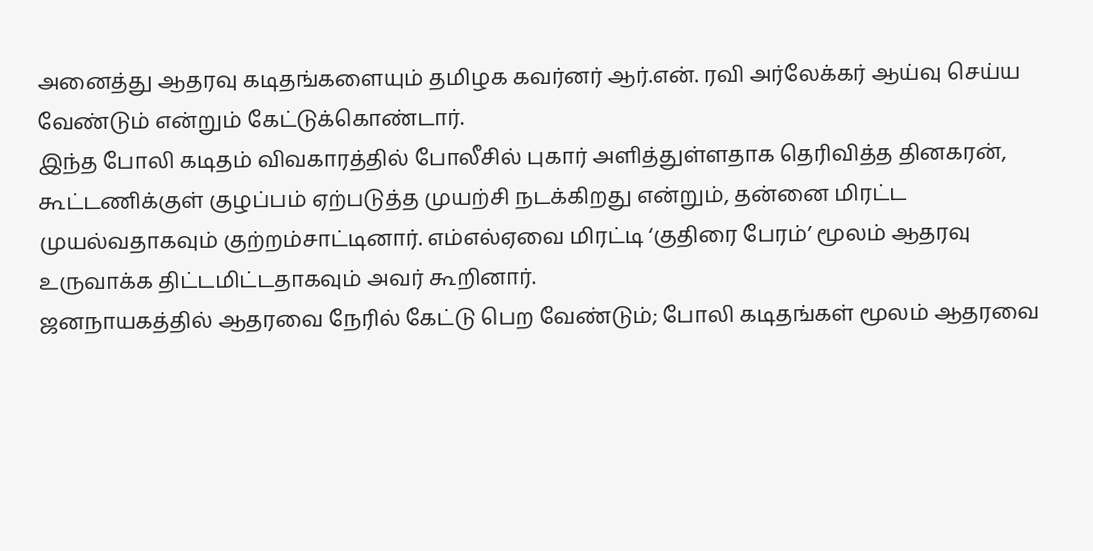அனைத்து ஆதரவு கடிதங்களையும் தமிழக கவர்னர் ஆர்.என். ரவி அர்லேக்கர் ஆய்வு செய்ய வேண்டும் என்றும் கேட்டுக்கொண்டார்.
இந்த போலி கடிதம் விவகாரத்தில் போலீசில் புகார் அளித்துள்ளதாக தெரிவித்த தினகரன், கூட்டணிக்குள் குழப்பம் ஏற்படுத்த முயற்சி நடக்கிறது என்றும், தன்னை மிரட்ட முயல்வதாகவும் குற்றம்சாட்டினார். எம்எல்ஏவை மிரட்டி ‘குதிரை பேரம்’ மூலம் ஆதரவு உருவாக்க திட்டமிட்டதாகவும் அவர் கூறினார்.
ஜனநாயகத்தில் ஆதரவை நேரில் கேட்டு பெற வேண்டும்; போலி கடிதங்கள் மூலம் ஆதரவை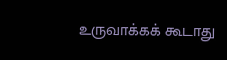உருவாக்கக் கூடாது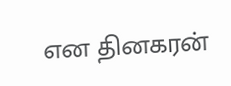என தினகரன்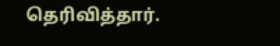தெரிவித்தார்.